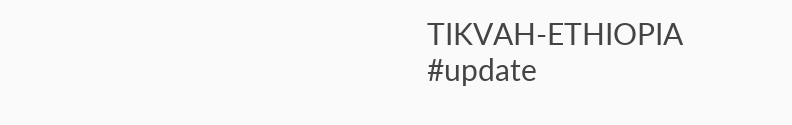TIKVAH-ETHIOPIA
#update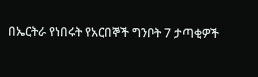በኤርትራ የነበሩት የአርበኞች ግንቦት 7 ታጣቂዎች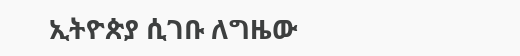ኢትዮጵያ ሲገቡ ለግዜው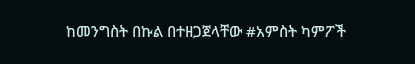ከመንግስት በኩል በተዘጋጀላቸው #አምስት ካምፖች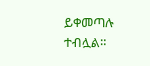ይቀመጣሉ ተብሏል።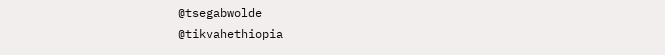@tsegabwolde
@tikvahethiopia